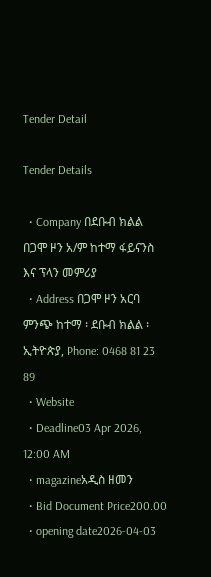Tender Detail

Tender Details

  • Company በደቡብ ክልል በጋሞ ዞን አ/ም ከተማ ፋይናንስ እና ፕላን መምሪያ
  • Address በጋሞ ዞን አርባ ምንጭ ከተማ ፡ ደቡብ ክልል ፡ ኢትዮጵያ, Phone: 0468 81 23 89
  • Website
  • Deadline03 Apr 2026, 12:00 AM
  • magazineአዲስ ዘመን
  • Bid Document Price200.00
  • opening date2026-04-03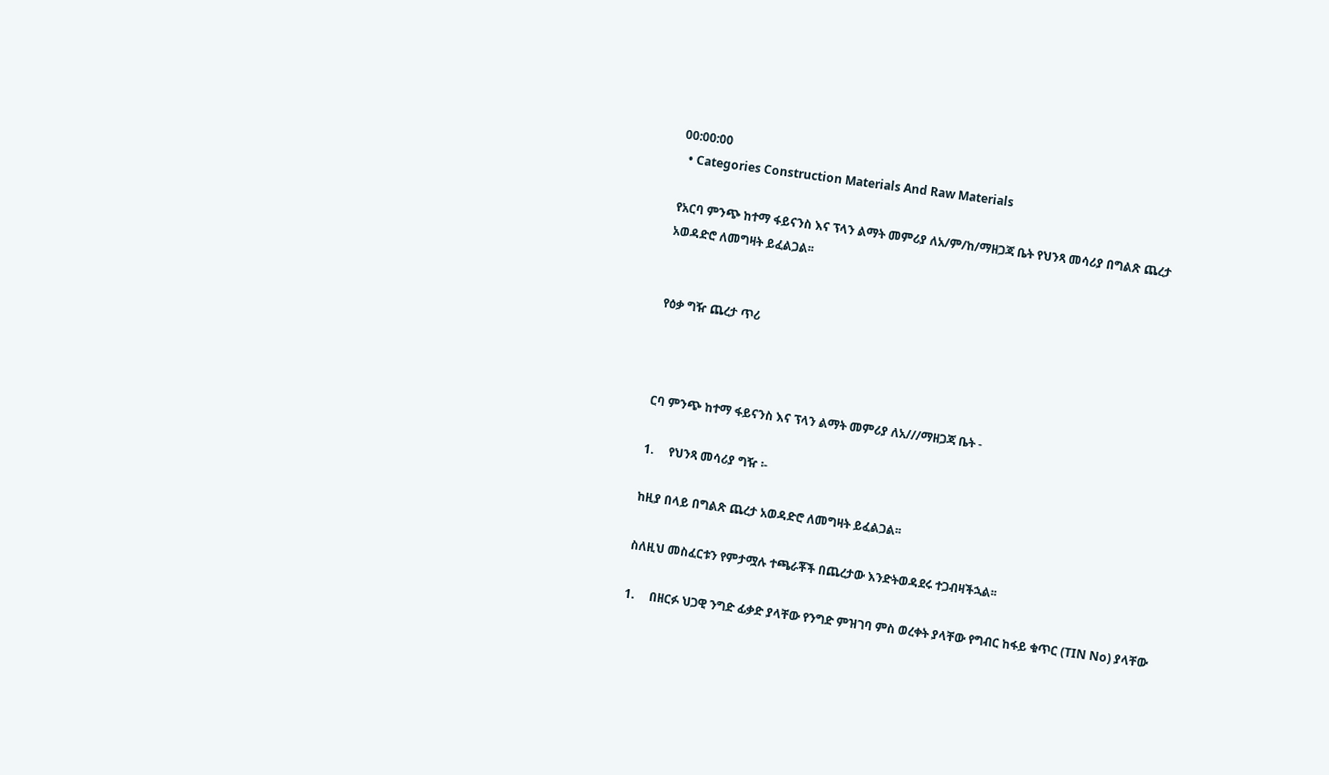00:00:00
  • Categories Construction Materials And Raw Materials

የአርባ ምንጭ ከተማ ፋይናንስ እና ፕላን ልማት መምሪያ ለአ/ም/ከ/ማዘጋጃ ቤት የህንጻ መሳሪያ በግልጽ ጨረታ አወዳድሮ ለመግዛት ይፈልጋል፡፡


የዕቃ ግዥ ጨረታ ጥሪ



ርባ ምንጭ ከተማ ፋይናንስ እና ፕላን ልማት መምሪያ ለአ///ማዘጋጃ ቤት -

1.     የህንጻ መሳሪያ ግዥ ፡-

ከዚያ በላይ በግልጽ ጨረታ አወዳድሮ ለመግዛት ይፈልጋል፡፡

ስለዚህ መስፈርቱን የምታሟሉ ተጫራቾች በጨረታው እንድትወዳደሩ ተጋብዛችኋል፡፡

1.     በዘርፉ ህጋዊ ንግድ ፊቃድ ያላቸው የንግድ ምዝገባ ምስ ወረቀት ያላቸው የግብር ከፋይ ቁጥር (TIN No) ያላቸው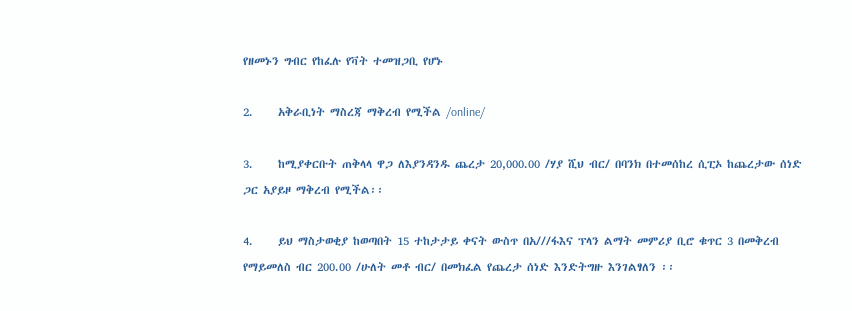የዘመኑን ግብር የከፈሉ የቫት ተመዝጋቢ የሆኑ

2.     አቅራቢነት ማስረጃ ማቅረብ የሚችል /online/

3.     ከሚያቀርቡት ጠቅላላ ዋጋ ለእያንዳንዱ ጨረታ 20,000.00 /ሃያ ሺህ ብር/ በባንክ በተመሰከረ ሲፒኦ ከጨረታው ሰነድ ጋር አያይዞ ማቅረብ የሚችል፡፡

4.     ይህ ማስታወቂያ ከወጣበት 15 ተከታታይ ቀናት ውስጥ በአ///ፋእና ፕላን ልማት መምሪያ ቢሮ ቁጥር 3 በመቅረብ የማይመለስ ብር 200.00 /ሁለት መቶ ብር/ በመክፈል የጨረታ ሰነድ እንድትግዙ እንገልፃለን ፡፡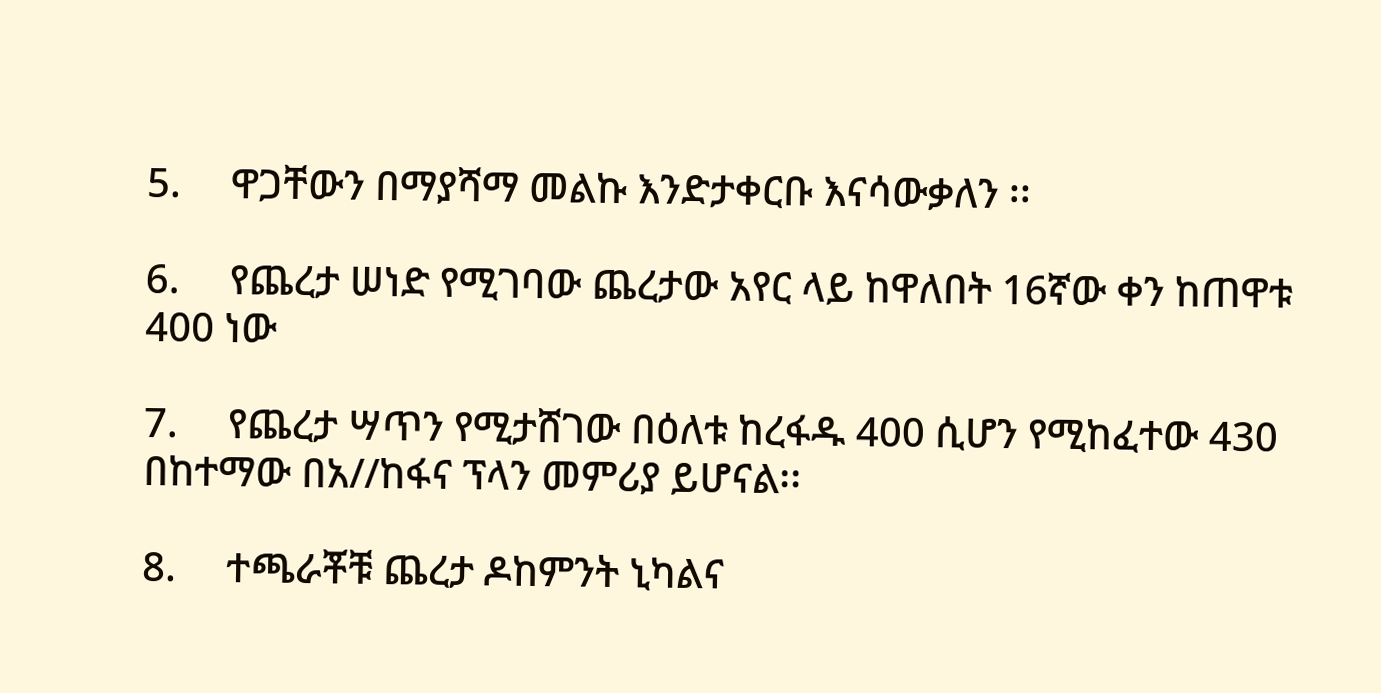5.     ዋጋቸውን በማያሻማ መልኩ እንድታቀርቡ እናሳውቃለን ፡፡

6.     የጨረታ ሠነድ የሚገባው ጨረታው አየር ላይ ከዋለበት 16ኛው ቀን ከጠዋቱ 400 ነው

7.     የጨረታ ሣጥን የሚታሸገው በዕለቱ ከረፋዱ 400 ሲሆን የሚከፈተው 430 በከተማው በአ//ከፋና ፕላን መምሪያ ይሆናል፡፡

8.     ተጫራቾቹ ጨረታ ዶከምንት ኒካልና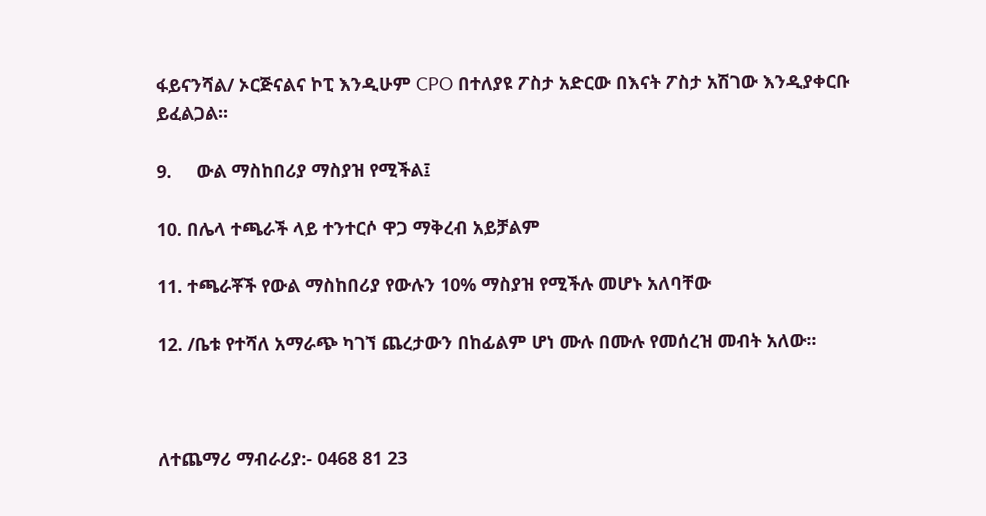ፋይናንሻል/ ኦርጅናልና ኮፒ እንዲሁም CPO በተለያዩ ፖስታ አድርው በእናት ፖስታ አሽገው እንዲያቀርቡ ይፈልጋል፡፡

9.     ውል ማስከበሪያ ማስያዝ የሚችል፤

10. በሌላ ተጫራች ላይ ተንተርሶ ዋጋ ማቅረብ አይቻልም

11. ተጫራቾች የውል ማስከበሪያ የውሉን 10% ማስያዝ የሚችሉ መሆኑ አለባቸው

12. /ቤቱ የተሻለ አማራጭ ካገኘ ጨረታውን በከፊልም ሆነ ሙሉ በሙሉ የመሰረዝ መብት አለው፡፡



ለተጨማሪ ማብራሪያ:- 0468 81 23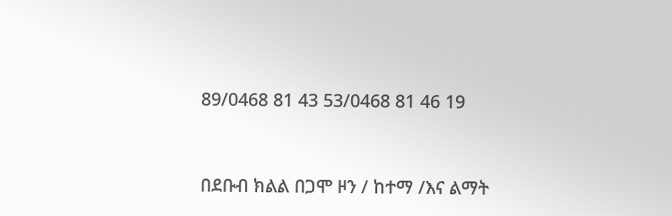89/0468 81 43 53/0468 81 46 19



በደቡብ ክልል በጋሞ ዞን / ከተማ /እና ልማት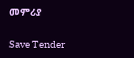መምሪያ

Save Tender